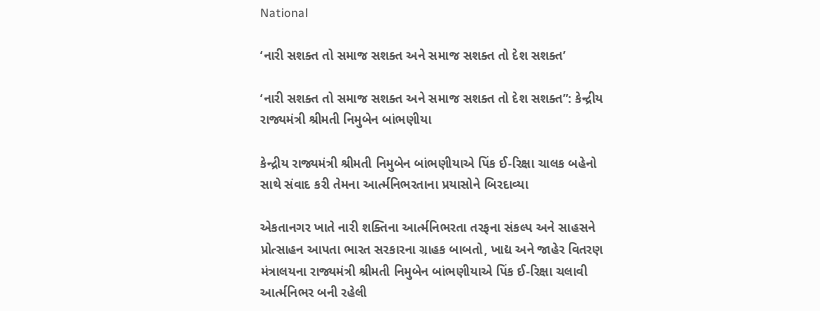National

‘નારી સશક્ત તો સમાજ સશક્ત અને સમાજ સશક્ત તો દેશ સશક્ત’

‘નારી સશક્ત તો સમાજ સશક્ત અને સમાજ સશક્ત તો દેશ સશક્ત”: કેન્દ્રીય રાજ્યમંત્રી શ્રીમતી નિમુબેન બાંભણીયા

કેન્દ્રીય રાજ્યમંત્રી શ્રીમતી નિમુબેન બાંભણીયાએ પિંક ઈ-રિક્ષા ચાલક બહેનો સાથે સંવાદ કરી તેમના આર્ત્મનિભરતાના પ્રયાસોને બિરદાવ્યા

એકતાનગર ખાતે નારી શક્તિના આર્ત્મનિભરતા તરફના સંકલ્પ અને સાહસને પ્રોત્સાહન આપતા ભારત સરકારના ગ્રાહક બાબતો, ખાદ્ય અને જાહેર વિતરણ મંત્રાલયના રાજ્યમંત્રી શ્રીમતી નિમુબેન બાંભણીયાએ પિંક ઈ-રિક્ષા ચલાવી આર્ત્મનિભર બની રહેલી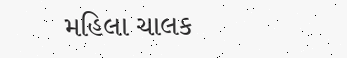મહિલા ચાલક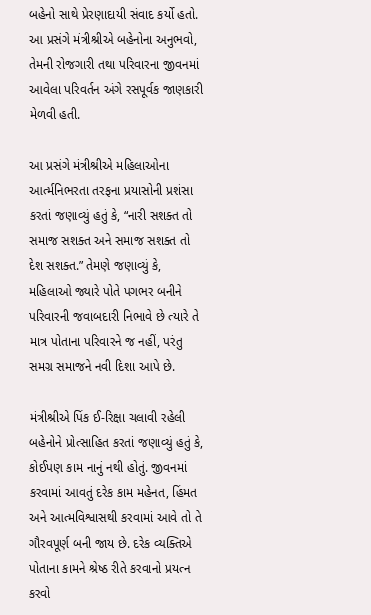બહેનો સાથે પ્રેરણાદાયી સંવાદ કર્યો હતો. આ પ્રસંગે મંત્રીશ્રીએ બહેનોના અનુભવો, તેમની રોજગારી તથા પરિવારના જીવનમાં આવેલા પરિવર્તન અંગે રસપૂર્વક જાણકારી મેળવી હતી.

આ પ્રસંગે મંત્રીશ્રીએ મહિલાઓના આર્ત્મનિભરતા તરફના પ્રયાસોની પ્રશંસા કરતાં જણાવ્યું હતું કે, “નારી સશક્ત તો સમાજ સશક્ત અને સમાજ સશક્ત તો દેશ સશક્ત.” તેમણે જણાવ્યું કે, મહિલાઓ જ્યારે પોતે પગભર બનીને પરિવારની જવાબદારી નિભાવે છે ત્યારે તે માત્ર પોતાના પરિવારને જ નહીં, પરંતુ સમગ્ર સમાજને નવી દિશા આપે છે.

મંત્રીશ્રીએ પિંક ઈ-રિક્ષા ચલાવી રહેલી બહેનોને પ્રોત્સાહિત કરતાં જણાવ્યું હતું કે, કોઈપણ કામ નાનું નથી હોતું. જીવનમાં કરવામાં આવતું દરેક કામ મહેનત, હિંમત અને આત્મવિશ્વાસથી કરવામાં આવે તો તે ગૌરવપૂર્ણ બની જાય છે. દરેક વ્યક્તિએ પોતાના કામને શ્રેષ્ઠ રીતે કરવાનો પ્રયત્ન કરવો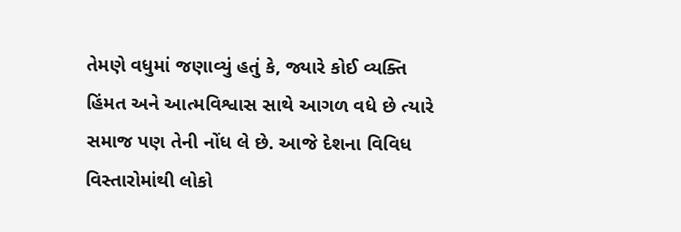તેમણે વધુમાં જણાવ્યું હતું કે, જ્યારે કોઈ વ્યક્તિ હિંમત અને આત્મવિશ્વાસ સાથે આગળ વધે છે ત્યારે સમાજ પણ તેની નોંધ લે છે. આજે દેશના વિવિધ વિસ્તારોમાંથી લોકો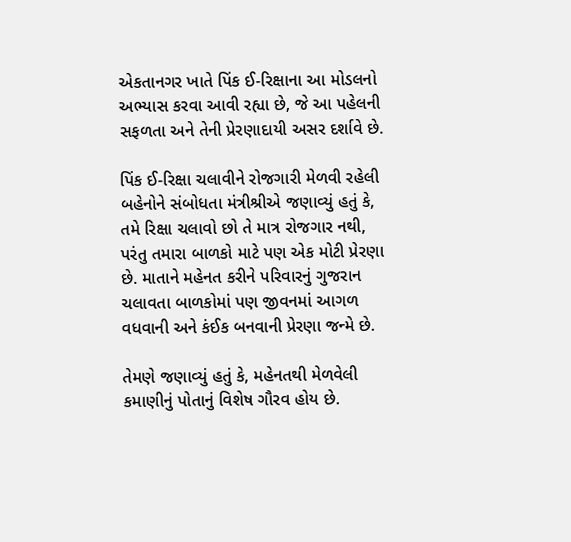એકતાનગર ખાતે પિંક ઈ-રિક્ષાના આ મોડલનો અભ્યાસ કરવા આવી રહ્યા છે, જે આ પહેલની સફળતા અને તેની પ્રેરણાદાયી અસર દર્શાવે છે.

પિંક ઈ-રિક્ષા ચલાવીને રોજગારી મેળવી રહેલી બહેનોને સંબોધતા મંત્રીશ્રીએ જણાવ્યું હતું કે, તમે રિક્ષા ચલાવો છો તે માત્ર રોજગાર નથી, પરંતુ તમારા બાળકો માટે પણ એક મોટી પ્રેરણા છે. માતાને મહેનત કરીને પરિવારનું ગુજરાન ચલાવતા બાળકોમાં પણ જીવનમાં આગળ વધવાની અને કંઈક બનવાની પ્રેરણા જન્મે છે.

તેમણે જણાવ્યું હતું કે, મહેનતથી મેળવેલી કમાણીનું પોતાનું વિશેષ ગૌરવ હોય છે.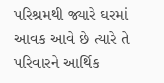પરિશ્રમથી જ્યારે ઘરમાં આવક આવે છે ત્યારે તે પરિવારને આર્થિક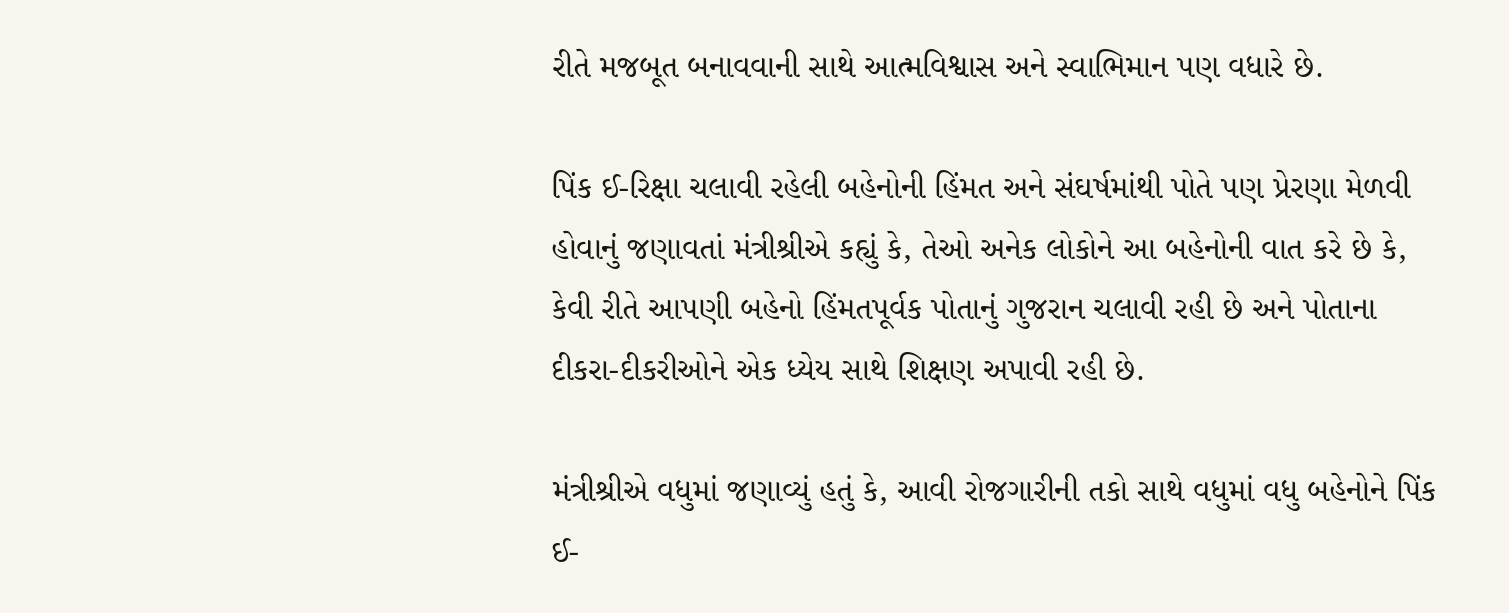રીતે મજબૂત બનાવવાની સાથે આત્મવિશ્વાસ અને સ્વાભિમાન પણ વધારે છે.

પિંક ઈ-રિક્ષા ચલાવી રહેલી બહેનોની હિંમત અને સંઘર્ષમાંથી પોતે પણ પ્રેરણા મેળવી હોવાનું જણાવતાં મંત્રીશ્રીએ કહ્યું કે, તેઓ અનેક લોકોને આ બહેનોની વાત કરે છે કે, કેવી રીતે આપણી બહેનો હિંમતપૂર્વક પોતાનું ગુજરાન ચલાવી રહી છે અને પોતાના દીકરા-દીકરીઓને એક ધ્યેય સાથે શિક્ષણ અપાવી રહી છે.

મંત્રીશ્રીએ વધુમાં જણાવ્યું હતું કે, આવી રોજગારીની તકો સાથે વધુમાં વધુ બહેનોને પિંક ઈ-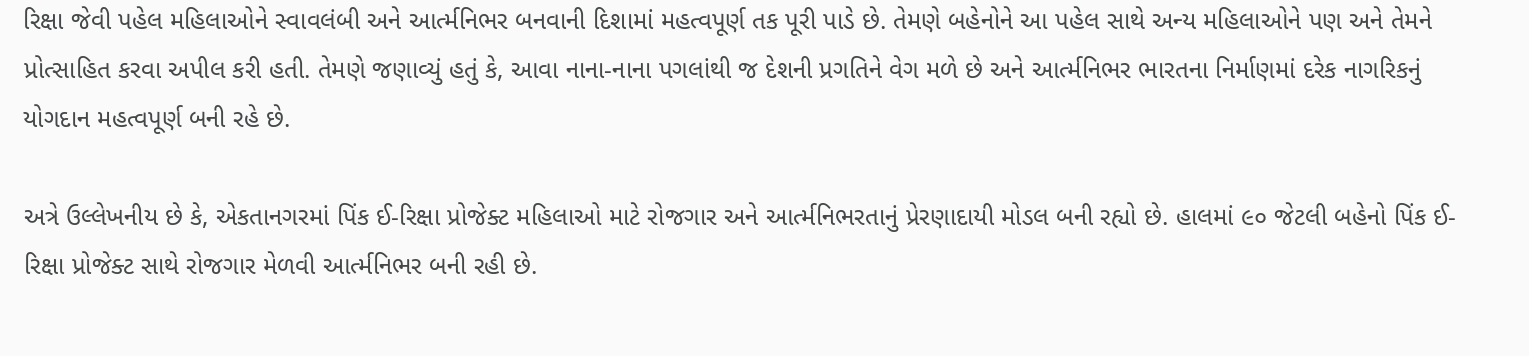રિક્ષા જેવી પહેલ મહિલાઓને સ્વાવલંબી અને આર્ત્મનિભર બનવાની દિશામાં મહત્વપૂર્ણ તક પૂરી પાડે છે. તેમણે બહેનોને આ પહેલ સાથે અન્ય મહિલાઓને પણ અને તેમને પ્રોત્સાહિત કરવા અપીલ કરી હતી. તેમણે જણાવ્યું હતું કે, આવા નાના-નાના પગલાંથી જ દેશની પ્રગતિને વેગ મળે છે અને આર્ત્મનિભર ભારતના નિર્માણમાં દરેક નાગરિકનું યોગદાન મહત્વપૂર્ણ બની રહે છે.

અત્રે ઉલ્લેખનીય છે કે, એકતાનગરમાં પિંક ઈ-રિક્ષા પ્રોજેક્ટ મહિલાઓ માટે રોજગાર અને આર્ત્મનિભરતાનું પ્રેરણાદાયી મોડલ બની રહ્યો છે. હાલમાં ૯૦ જેટલી બહેનો પિંક ઈ-રિક્ષા પ્રોજેક્ટ સાથે રોજગાર મેળવી આર્ત્મનિભર બની રહી છે.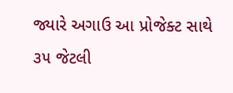જ્યારે અગાઉ આ પ્રોજેક્ટ સાથે ૩૫ જેટલી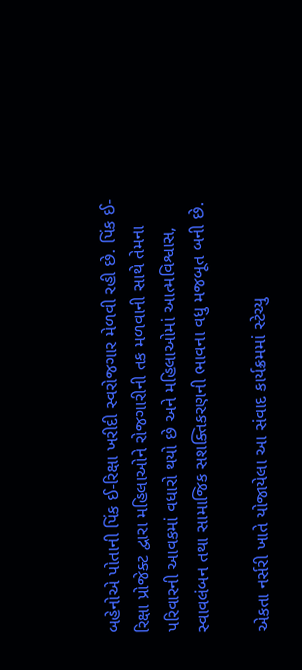બહેનોએ પોતાની પિંક ઈ-રિક્ષા ખરીદી સ્વરોજગાર મેળવી રહી છે. પિંક ઈ-રિક્ષા પ્રોજેક્ટ દ્વારા મહિલાઓને રોજગારીની તક મળવાની સાથે તેમના પરિવારની આવકમાં વધારો થયો છે અને મહિલાઓમાં આત્મવિશ્વાસ, સ્વાવલંબન તથા સામાજિક સશક્તિકરણની ભાવના વધુ મજબૂત બની છે.

એકતા નર્સરી ખાતે યોજાયેલા આ સંવાદ કાર્યક્રમમાં સ્ટેચ્યુ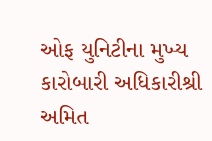ઓફ યુનિટીના મુખ્ય કારોબારી અધિકારીશ્રી અમિત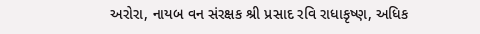અરોરા, નાયબ વન સંરક્ષક શ્રી પ્રસાદ રવિ રાધાકૃષ્ણ, અધિક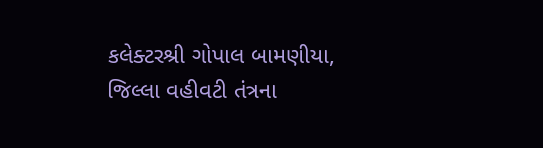કલેક્ટરશ્રી ગોપાલ બામણીયા, જિલ્લા વહીવટી તંત્રના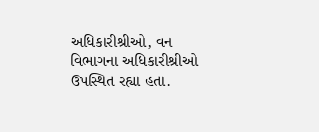અધિકારીશ્રીઓ, વન વિભાગના અધિકારીશ્રીઓ ઉપસ્થિત રહ્યા હતા.